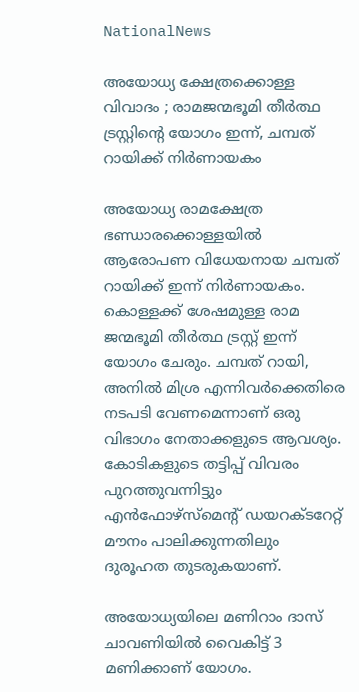NationalNews

അയോധ്യ ക്ഷേത്രക്കൊള്ള വിവാദം ; രാമജന്മഭൂമി തീർത്ഥ ട്രസ്റ്റിന്‍റെ യോഗം ഇന്ന്, ചമ്പത് റായിക്ക് നിർണായകം

അയോധ്യ രാമക്ഷേത്ര ഭണ്ഡാരക്കൊള്ളയിൽ ആരോപണ വിധേയനായ ചമ്പത് റായിക്ക് ഇന്ന് നിർണായകം. കൊള്ളക്ക് ശേഷമുള്ള രാമ ജന്മഭൂമി തീർത്ഥ ട്രസ്റ്റ് ഇന്ന് യോഗം ചേരും. ചമ്പത് റായി, അനിൽ മിശ്ര എന്നിവർക്കെതിരെ നടപടി വേണമെന്നാണ് ഒരു വിഭാഗം നേതാക്കളുടെ ആവശ്യം. കോടികളുടെ തട്ടിപ്പ് വിവരം പുറത്തുവന്നിട്ടും എൻഫോഴ്സ്മെന്‍റ് ഡയറക്ടറേറ്റ് മൗനം പാലിക്കുന്നതിലും ദുരൂഹത തുടരുകയാണ്.

അയോധ്യയിലെ മണിറാം ദാസ് ചാവണിയിൽ വൈകിട്ട് 3 മണിക്കാണ് യോഗം.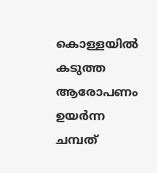കൊള്ളയിൽ കടുത്ത ആരോപണം ഉയർന്ന ചമ്പത്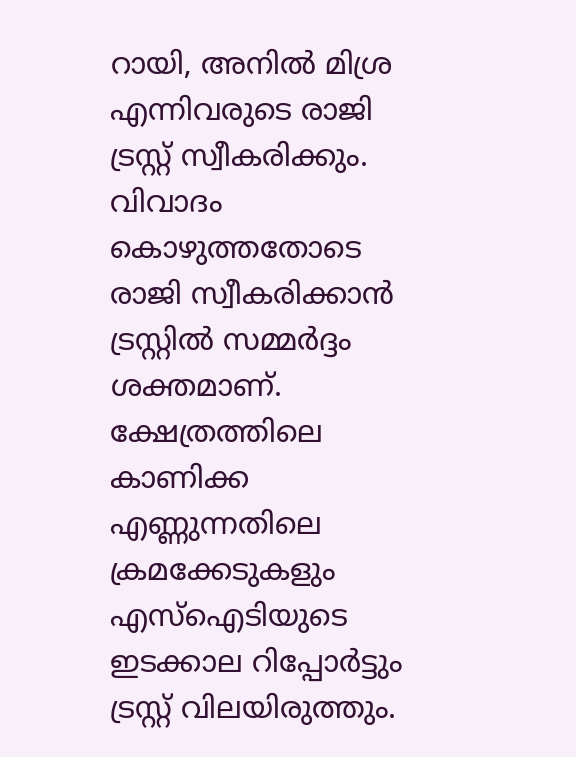റായി, അനിൽ മിശ്ര എന്നിവരുടെ രാജി ട്രസ്റ്റ്‌ സ്വീകരിക്കും. വിവാദം കൊഴുത്തതോടെ രാജി സ്വീകരിക്കാൻ ട്രസ്റ്റിൽ സമ്മർദ്ദം ശക്തമാണ്. ക്ഷേത്രത്തിലെ കാണിക്ക എണ്ണുന്നതിലെ ക്രമക്കേടുകളും എസ്ഐടിയുടെ ഇടക്കാല റിപ്പോർട്ടും ട്രസ്റ്റ് വിലയിരുത്തും.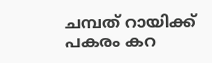ചമ്പത് റായിക്ക് പകരം കറ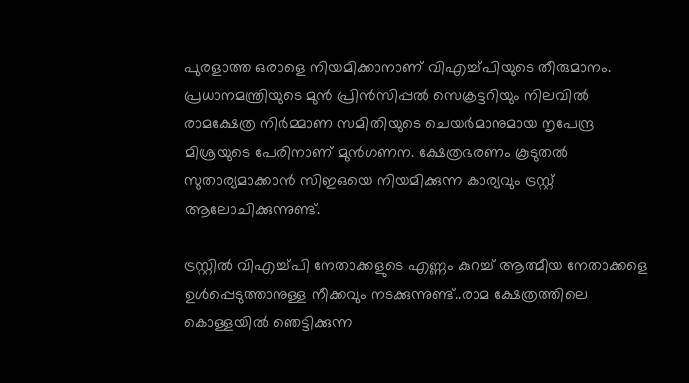പുരളാത്ത ഒരാളെ നിയമിക്കാനാണ് വിഎച്ച്‍പിയുടെ തീരുമാനം. പ്രധാനമന്ത്രിയുടെ മുൻ പ്രിൻസിപ്പൽ സെക്രട്ടറിയും നിലവിൽ രാമക്ഷേത്ര നിർമ്മാണ സമിതിയുടെ ചെയർമാനുമായ നൃപേന്ദ്ര മിശ്രയുടെ പേരിനാണ് മുൻഗണന. ക്ഷേത്രഭരണം കൂടുതൽ സുതാര്യമാക്കാൻ സിഇഒയെ നിയമിക്കുന്ന കാര്യവും ട്രസ്റ്റ് ആലോചിക്കുന്നുണ്ട്.

ട്രസ്റ്റിൽ വിഎച്ച്പി നേതാക്കളുടെ എണ്ണം കുറച്ച് ആത്മീയ നേതാക്കളെ ഉൾപ്പെടുത്താനുള്ള നീക്കവും നടക്കുന്നുണ്ട്..രാമ ക്ഷേത്രത്തിലെ കൊള്ളയിൽ ഞെട്ടിക്കുന്ന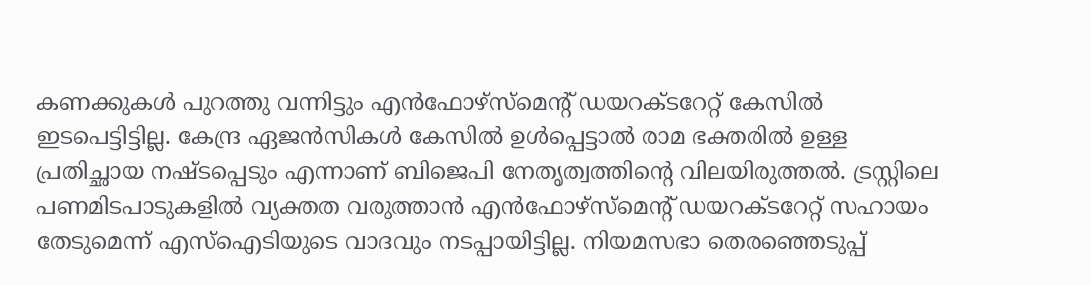കണക്കുകൾ പുറത്തു വന്നിട്ടും എൻഫോഴ്സ്മെന്‍റ് ഡയറക്ടറേറ്റ് കേസിൽ ഇടപെട്ടിട്ടില്ല. കേന്ദ്ര ഏജൻസികൾ കേസിൽ ഉൾപ്പെട്ടാൽ രാമ ഭക്തരിൽ ഉള്ള പ്രതിച്ഛായ നഷ്ടപ്പെടും എന്നാണ് ബിജെപി നേതൃത്വത്തിന്‍റെ വിലയിരുത്തൽ. ട്രസ്റ്റിലെ പണമിടപാടുകളിൽ വ്യക്തത വരുത്താൻ എൻഫോഴ്സ്മെന്‍റ് ഡയറക്ടറേറ്റ് സഹായം തേടുമെന്ന് എസ്ഐടിയുടെ വാദവും നടപ്പായിട്ടില്ല. നിയമസഭാ തെരഞ്ഞെടുപ്പ്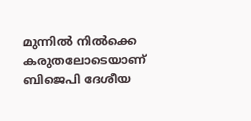മുന്നിൽ നിൽക്കെ കരുതലോടെയാണ് ബിജെപി ദേശീയ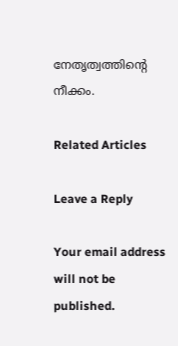നേതൃത്വത്തിന്‍റെ നീക്കം.

Related Articles

Leave a Reply

Your email address will not be published.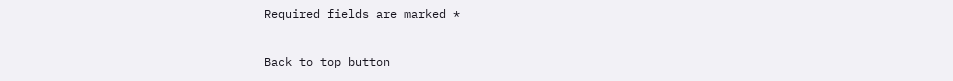Required fields are marked *

Back to top button